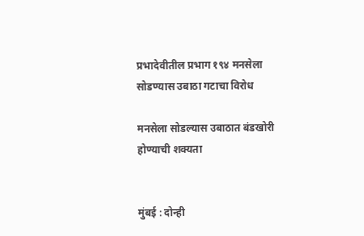प्रभादेवीतील प्रभाग १९४ मनसेला सोडण्यास उबाठा गटाचा विरोध

मनसेला सोडल्यास उबाठात बंडखोरी होण्याची शक्यता


मुंबई : दोन्ही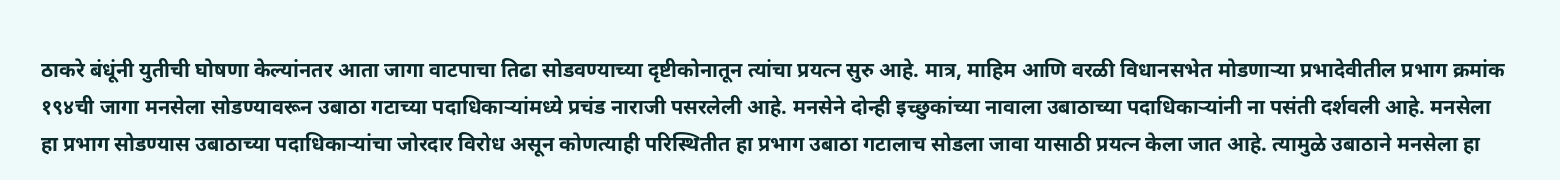ठाकरे बंधूंनी युतीची घोषणा केल्यांनतर आता जागा वाटपाचा तिढा सोडवण्याच्या दृष्टीकोनातून त्यांचा प्रयत्न सुरु आहे. मात्र, माहिम आणि वरळी विधानसभेत मोडणाऱ्या प्रभादेवीतील प्रभाग क्रमांक १९४ची जागा मनसेला सोडण्यावरून उबाठा गटाच्या पदाधिकाऱ्यांमध्ये प्रचंड नाराजी पसरलेली आहे. मनसेने दोन्ही इच्छुकांच्या नावाला उबाठाच्या पदाधिकाऱ्यांनी ना पसंती दर्शवली आहे. मनसेला हा प्रभाग सोडण्यास उबाठाच्या पदाधिकाऱ्यांचा जोरदार विरोध असून कोणत्याही परिस्थितीत हा प्रभाग उबाठा गटालाच सोडला जावा यासाठी प्रयत्न केला जात आहे. त्यामुळे उबाठाने मनसेला हा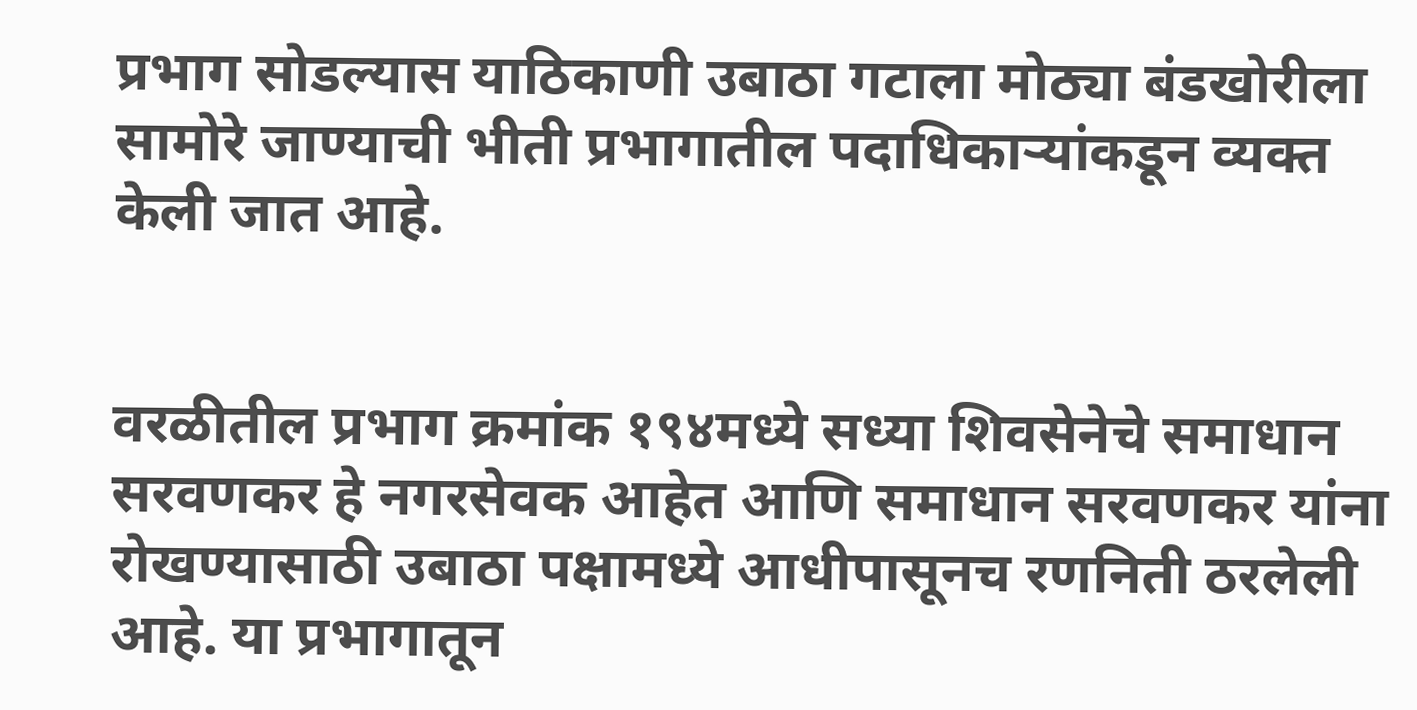प्रभाग सोडल्यास याठिकाणी उबाठा गटाला मोठ्या बंडखोरीला सामोरे जाण्याची भीती प्रभागातील पदाधिकाऱ्यांकडून व्यक्त केली जात आहे.


वरळीतील प्रभाग क्रमांक १९४मध्ये सध्या शिवसेनेचे समाधान सरवणकर हे नगरसेवक आहेत आणि समाधान सरवणकर यांना रोखण्यासाठी उबाठा पक्षामध्ये आधीपासूनच रणनिती ठरलेली आहे. या प्रभागातून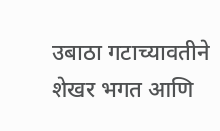उबाठा गटाच्यावतीने शेखर भगत आणि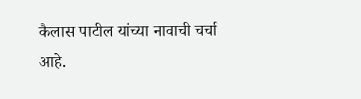कैलास पाटील यांच्या नावाची चर्चा आहे.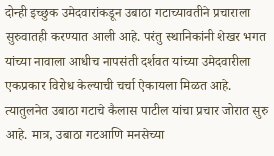दोन्ही इच्छुक उमेदवारांकडून उबाठा गटाच्यावतीने प्रचाराला सुरुवातही करण्यात आली आहे. परंतु स्थानिकांनी शेखर भगत यांच्या नावाला आधीच नापसंती दर्शवत यांच्या उमेदवारीला एकप्रकार विरोध केल्याची चर्चा ऐकायला मिळत आहे. त्यातुलनेत उबाठा गटाचे कैलास पाटील यांचा प्रचार जोरात सुरु आहे. मात्र, उबाठा गटआणि मनसेच्या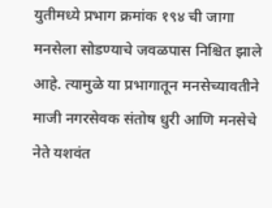युतीमध्ये प्रभाग क्रमांक १९४ ची जागा मनसेला सोडण्याचे जवळपास निश्चित झाले आहे. त्यामुळे या प्रभागातून मनसेच्यावतीने माजी नगरसेवक संतोष धुरी आणि मनसेचे नेते यशवंत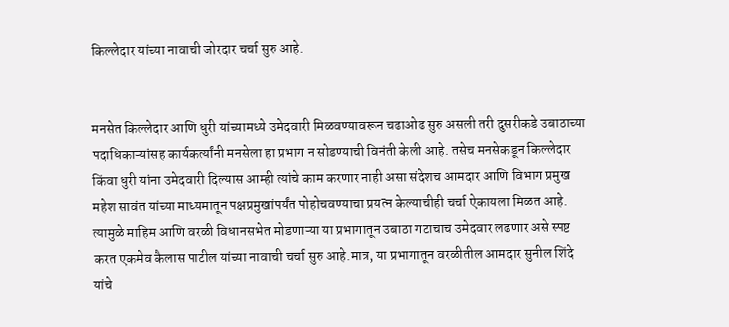किल्लेदार यांच्या नावाची जोरदार चर्चा सुरु आहे.


मनसेत किल्लेदार आणि धुरी यांच्यामध्ये उमेदवारी मिळवण्यावरून चढाओढ सुरु असली तरी दुसरीकडे उबाठाच्या पदाधिकाऱ्यांसह कार्यकर्त्यांनी मनसेला हा प्रभाग न सोडण्याची विनंती केली आहे. तसेच मनसेकडून किल्लेदार किंवा धुरी यांना उमेदवारी दिल्यास आम्ही त्यांचे काम करणार नाही असा संदेशच आमदार आणि विभाग प्रमुख महेश सावंत यांच्या माध्यमातून पक्षप्रमुखांपर्यंत पोहोचवण्याचा प्रयत्न केल्याचीही चर्चा ऐकायला मिळत आहे. त्यामुळे माहिम आणि वरळी विधानसभेत मोडणाऱ्या या प्रभागातून उबाठा गटाचाच उमेदवार लढणार असे स्पष्ट करत एकमेव कैलास पाटील यांच्या नावाची चर्चा सुरु आहे.मात्र, या प्रभागातून वरळीतील आमदार सुनील शिंदे यांचे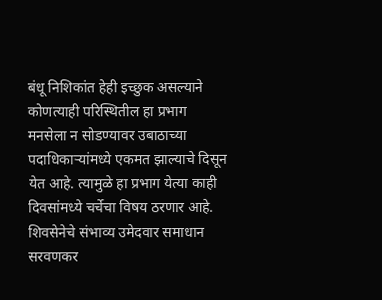बंधू निशिकांत हेही इच्छुक असल्याने कोणत्याही परिस्थितील हा प्रभाग मनसेला न सोडण्यावर उबाठाच्या पदाधिकाऱ्यांमध्ये एकमत झाल्याचे दिसून येत आहे. त्यामुळे हा प्रभाग येत्या काही दिवसांमध्ये चर्चेचा विषय ठरणार आहे. शिवसेनेचे संभाव्य उमेदवार समाधान सरवणकर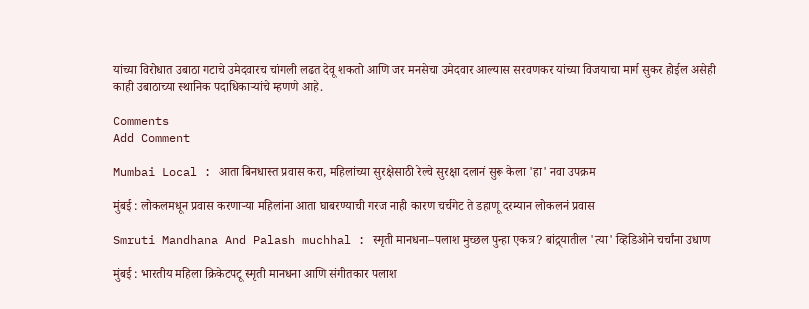यांच्या विरोधात उबाठा गटाचे उमेदवारच चांगली लढत देवू शकतो आणि जर मनसेचा उमेदवार आल्यास सरवणकर यांच्या विजयाचा मार्ग सुकर होईल असेही काही उबाठाच्या स्थानिक पदाधिकाऱ्यांचे म्हणणे आहे.

Comments
Add Comment

Mumbai Local : आता बिनधास्त प्रवास करा, महिलांच्या सुरक्षेसाठी रेल्वे सुरक्षा दलानं सुरू केला 'हा' नवा उपक्रम

मुंबई : लोकलमधून प्रवास करणाऱ्या महिलांना आता घाबरण्याची गरज नाही कारण चर्चगेट ते डहाणू दरम्यान लोकलनं प्रवास

Smruti Mandhana And Palash muchhal : स्मृती मानधना–पलाश मुच्छल पुन्हा एकत्र? बांद्र्यातील 'त्या' व्हिडिओने चर्चांना उधाण

मुंबई : भारतीय महिला क्रिकेटपटू स्मृती मानधना आणि संगीतकार पलाश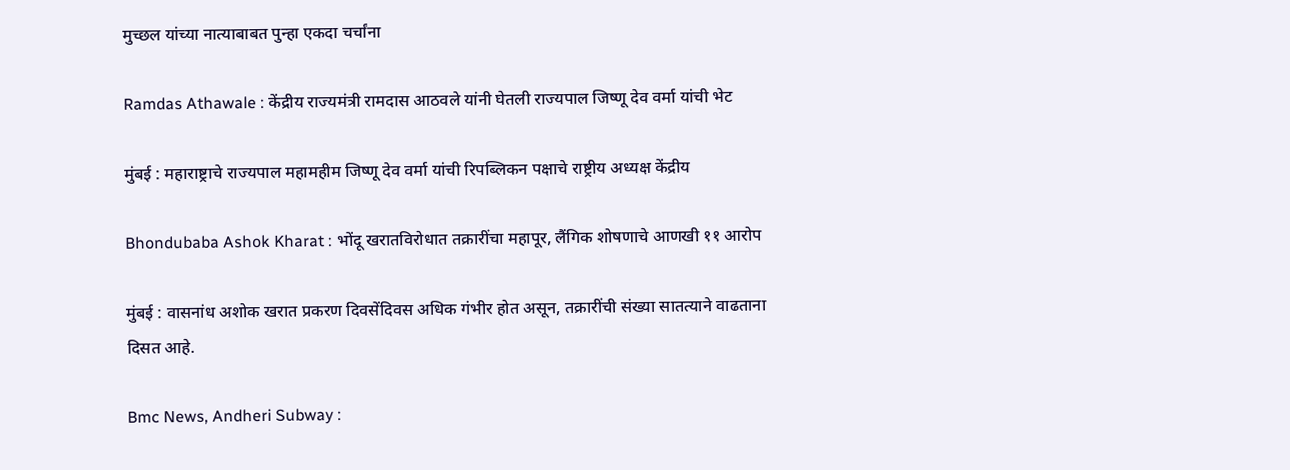मुच्छल यांच्या नात्याबाबत पुन्हा एकदा चर्चांना

Ramdas Athawale : केंद्रीय राज्यमंत्री रामदास आठवले यांनी घेतली राज्यपाल जिष्णू देव वर्मा यांची भेट

मुंबई : महाराष्ट्राचे राज्यपाल महामहीम जिष्णू देव वर्मा यांची रिपब्लिकन पक्षाचे राष्ट्रीय अध्यक्ष केंद्रीय

Bhondubaba Ashok Kharat : भोंदू खरातविरोधात तक्रारींचा महापूर, लैंगिक शोषणाचे आणखी ११ आरोप

मुंबई : वासनांध अशोक खरात प्रकरण दिवसेंदिवस अधिक गंभीर होत असून, तक्रारींची संख्या सातत्याने वाढताना दिसत आहे.

Bmc News, Andheri Subway :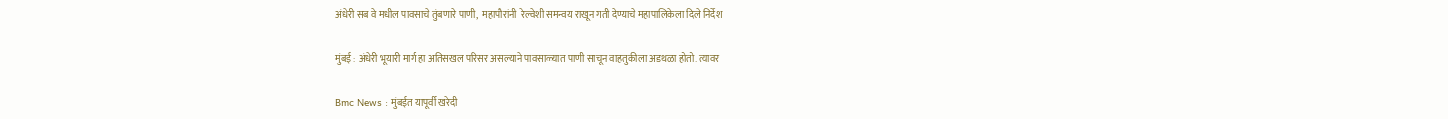अंधेरी सब वे मधील पावसाचे तुंबणारे पाणी,  महापौरांनी  रेल्वेशी समन्वय राखून गती देण्याचे महापालिकेला दिले निर्देश

मुंबई : अंधेरी भूयारी मार्ग हा अतिसखल परिसर असल्याने पावसाळ्यात पाणी साचून वाहतुकीला अडथळा होतो. त्यावर

Bmc News : मुंबईत यापूर्वी खरेदी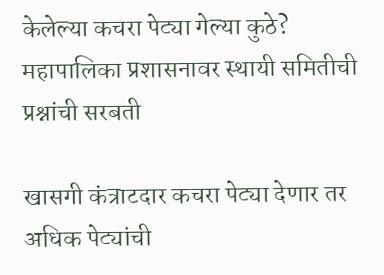केलेल्या कचरा पेट्या गेल्या कुठे? महापालिका प्रशासनावर स्थायी समितीची प्रश्नांची सरबती

खासगी कंत्राटदार कचरा पेट्या देणार तर अधिक पेट्यांची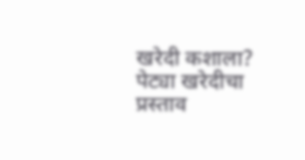खरेदी कशाला? पेट्या खरेदीचा प्रस्ताव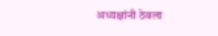अध्यक्षांनी ठेवला